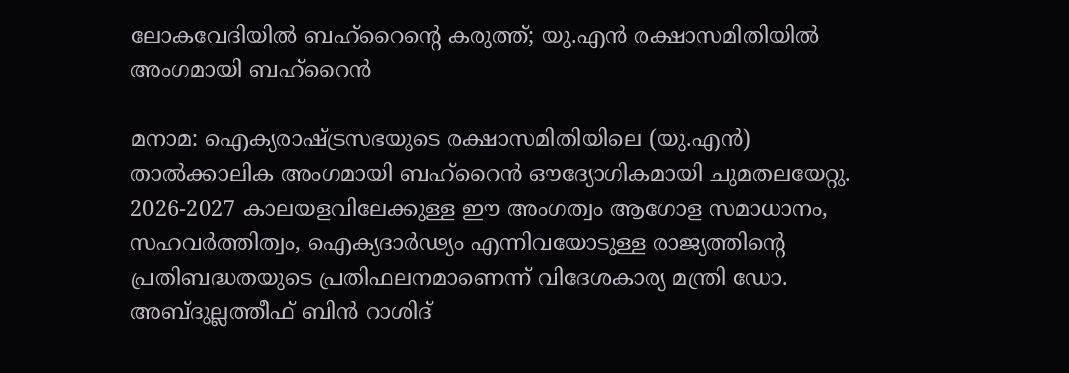ലോകവേദിയിൽ ബഹ്‌റൈന്റെ കരുത്ത്; യു.എൻ രക്ഷാസമിതിയിൽ അംഗമായി ബഹ്‌റൈൻ

മനാമ: ഐക്യരാഷ്ട്രസഭയുടെ രക്ഷാസമിതിയിലെ (യു.എൻ) താൽക്കാലിക അംഗമായി ബഹ്‌റൈൻ ഔദ്യോഗികമായി ചുമതലയേറ്റു. 2026-2027 കാലയളവിലേക്കുള്ള ഈ അംഗത്വം ആഗോള സമാധാനം, സഹവർത്തിത്വം, ഐക്യദാർഢ്യം എന്നിവയോടുള്ള രാജ്യത്തിന്റെ പ്രതിബദ്ധതയുടെ പ്രതിഫലനമാണെന്ന് വിദേശകാര്യ മന്ത്രി ഡോ. അബ്ദുല്ലത്തീഫ് ബിൻ റാശിദ്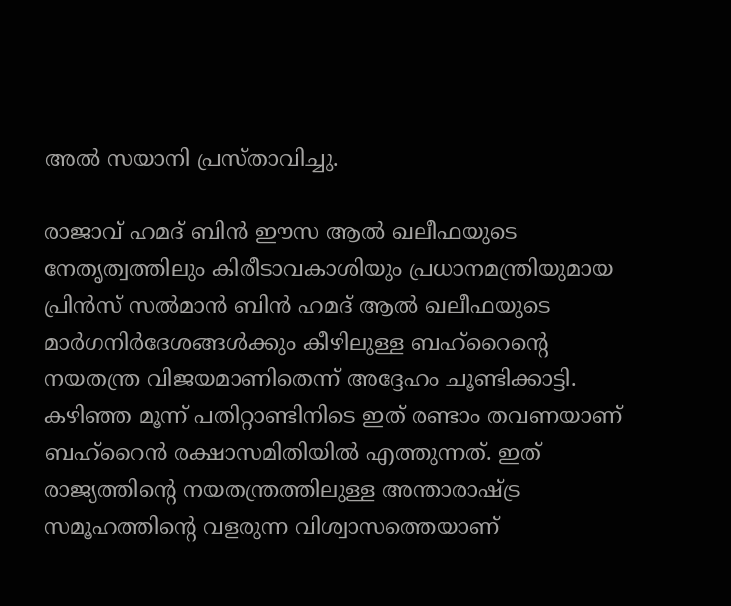അൽ സയാനി പ്രസ്താവിച്ചു.

രാജാവ് ഹമദ് ബിൻ ഈസ ആൽ ഖലീഫയുടെ നേതൃത്വത്തിലും കിരീടാവകാശിയും പ്രധാനമന്ത്രിയുമായ പ്രിൻസ് സൽമാൻ ബിൻ ഹമദ് ആൽ ഖലീഫയുടെ മാർഗനിർദേശങ്ങൾക്കും കീഴിലുള്ള ബഹ്‌റൈന്റെ നയതന്ത്ര വിജയമാണിതെന്ന് അദ്ദേഹം ചൂണ്ടിക്കാട്ടി. കഴിഞ്ഞ മൂന്ന് പതിറ്റാണ്ടിനിടെ ഇത് രണ്ടാം തവണയാണ് ബഹ്‌റൈൻ രക്ഷാസമിതിയിൽ എത്തുന്നത്. ഇത് രാജ്യത്തിന്റെ നയതന്ത്രത്തിലുള്ള അന്താരാഷ്ട്ര സമൂഹത്തിന്റെ വളരുന്ന വിശ്വാസത്തെയാണ്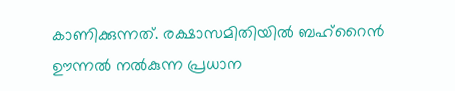കാണിക്കുന്നത്. രക്ഷാസമിതിയിൽ ബഹ്‌റൈൻ ഊന്നൽ നൽകുന്ന പ്രധാന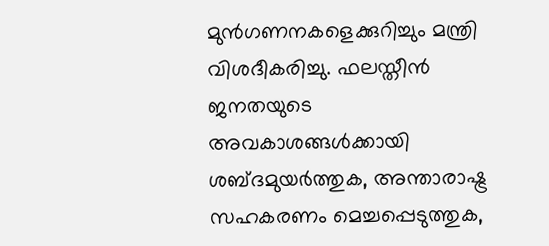മുൻഗണനകളെക്കുറിച്ചും മന്ത്രി വിശദീകരിച്ചു. ഫലസ്തീൻ ജനതയുടെ അവകാശങ്ങൾക്കായി ശബ്ദമുയർത്തുക, അന്താരാഷ്ട്ര സഹകരണം മെച്ചപ്പെടുത്തുക,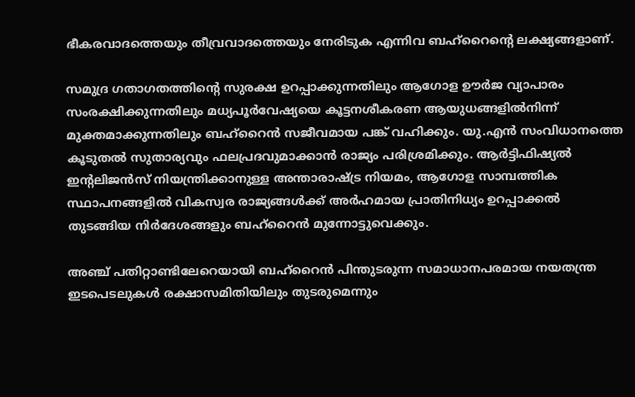ഭീകരവാദത്തെയും തീവ്രവാദത്തെയും നേരിടുക എന്നിവ ബഹ്‌റൈന്റെ ലക്ഷ്യങ്ങളാണ്.

സമുദ്ര ഗതാഗതത്തിന്റെ സുരക്ഷ ഉറപ്പാക്കുന്നതിലും ആഗോള ഊർജ വ്യാപാരം സംരക്ഷിക്കുന്നതിലും മധ്യപൂർവേഷ്യയെ കൂട്ടനശീകരണ ആയുധങ്ങളിൽനിന്ന് മുക്തമാക്കുന്നതിലും ബഹ്‌റൈൻ സജീവമായ പങ്ക് വഹിക്കും. യു.എൻ സംവിധാനത്തെ കൂടുതൽ സുതാര്യവും ഫലപ്രദവുമാക്കാൻ രാജ്യം പരിശ്രമിക്കും. ആർട്ടിഫിഷ്യൽ ഇന്റലിജൻസ് നിയന്ത്രിക്കാനുള്ള അന്താരാഷ്ട്ര നിയമം, ആഗോള സാമ്പത്തിക സ്ഥാപനങ്ങളിൽ വികസ്വര രാജ്യങ്ങൾക്ക് അർഹമായ പ്രാതിനിധ്യം ഉറപ്പാക്കൽ തുടങ്ങിയ നിർദേശങ്ങളും ബഹ്‌റൈൻ മുന്നോട്ടുവെക്കും.

അഞ്ച് പതിറ്റാണ്ടിലേറെയായി ബഹ്‌റൈൻ പിന്തുടരുന്ന സമാധാനപരമായ നയതന്ത്ര ഇടപെടലുകൾ രക്ഷാസമിതിയിലും തുടരുമെന്നും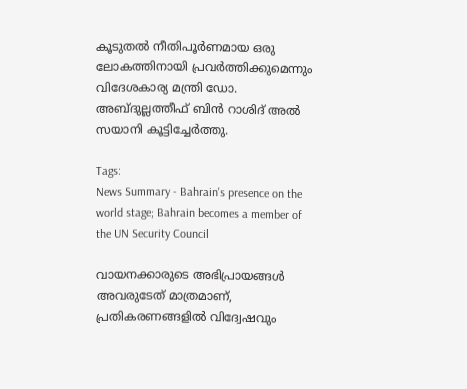കൂടുതൽ നീതിപൂർണമായ ഒരു ലോകത്തിനായി പ്രവർത്തിക്കുമെന്നും വിദേശകാര്യ മന്ത്രി ഡോ. അബ്ദുല്ലത്തീഫ് ബിൻ റാശിദ് അൽ സയാനി കൂട്ടിച്ചേർത്തു.

Tags:
News Summary - Bahrain's presence on the world stage; Bahrain becomes a member of the UN Security Council

വായനക്കാരുടെ അഭിപ്രായങ്ങള്‍ അവരുടേത് മാത്രമാണ്, പ്രതികരണങ്ങളിൽ വിദ്വേഷവും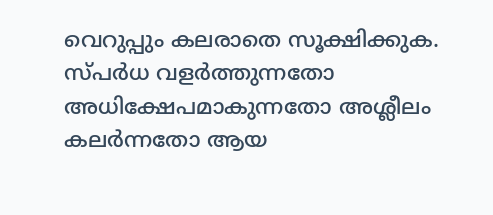വെറുപ്പും കലരാതെ സൂക്ഷിക്കുക. സ്പർധ വളർത്തുന്നതോ അധിക്ഷേപമാകുന്നതോ അശ്ലീലം കലർന്നതോ ആയ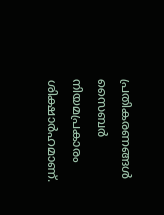പ്രതികരണങ്ങൾ സൈബർ നിയമപ്രകാരം ശിക്ഷാർഹമാണ്.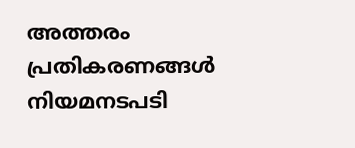അത്തരം പ്രതികരണങ്ങൾ നിയമനടപടി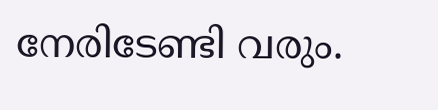നേരിടേണ്ടി വരും.